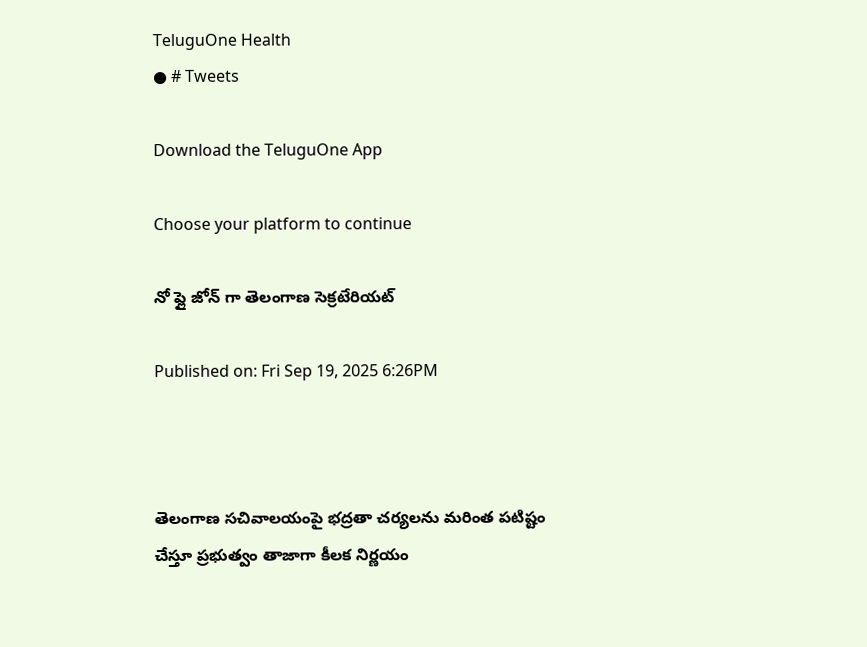TeluguOne Health
● # Tweets

Download the TeluguOne App

Choose your platform to continue

నో ఫ్లై జోన్ గా తెలంగాణ సెక్రటేరియట్

Published on: Fri Sep 19, 2025 6:26PM



తెలంగాణ సచివాలయంపై భద్రతా చర్యలను మరింత పటిష్టం చేస్తూ ప్రభుత్వం తాజాగా కీలక నిర్ణయం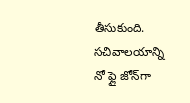తీసుకుంది. సచివాలయాన్ని నో ఫ్లై జోన్‌గా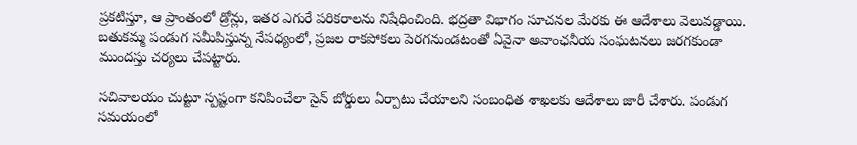ప్రకటిస్తూ, ఆ ప్రాంతంలో డ్రోన్లు, ఇతర ఎగురే పరికరాలను నిషేధించింది. భద్రతా విభాగం సూచనల మేరకు ఈ ఆదేశాలు వెలువడ్డాయి. బతుకమ్మ పండుగ సమీపిస్తున్న నేపధ్యంలో, ప్రజల రాకపోకలు పెరగనుండటంతో ఏవైనా అవాంఛనీయ సంఘటనలు జరగకుండా ముందస్తు చర్యలు చేపట్టారు.

సచివాలయం చుట్టూ స్పష్టంగా కనిపించేలా సైన్ బోర్డులు ఏర్పాటు చేయాలని సంబంధిత శాఖలకు ఆదేశాలు జారీ చేశారు. పండుగ సమయంలో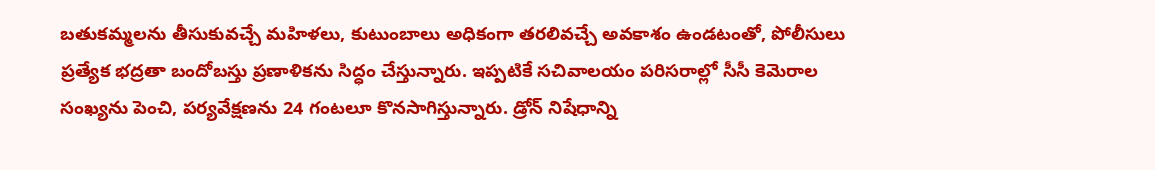బతుకమ్మలను తీసుకువచ్చే మహిళలు, కుటుంబాలు అధికంగా తరలివచ్చే అవకాశం ఉండటంతో, పోలీసులు ప్రత్యేక భద్రతా బందోబస్తు ప్రణాళికను సిద్ధం చేస్తున్నారు. ఇప్పటికే సచివాలయం పరిసరాల్లో సీసీ కెమెరాల సంఖ్యను పెంచి, పర్యవేక్షణను 24 గంటలూ కొనసాగిస్తున్నారు. డ్రోన్ నిషేధాన్ని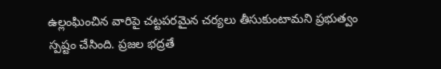ఉల్లంఘించిన వారిపై చట్టపరమైన చర్యలు తీసుకుంటామని ప్రభుత్వం స్పష్టం చేసింది. ప్రజల భద్రతే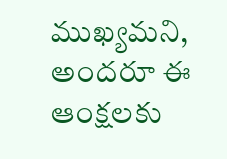ముఖ్యమని, అందరూ ఈ ఆంక్షలకు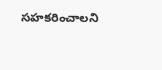సహకరించాలని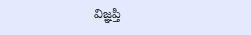విజ్ఞప్తి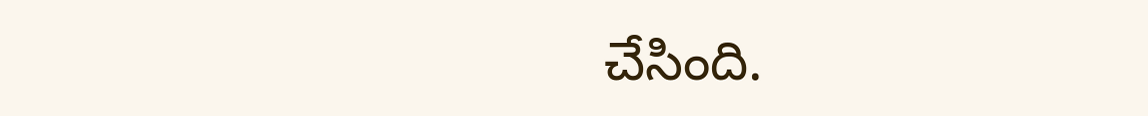చేసింది.